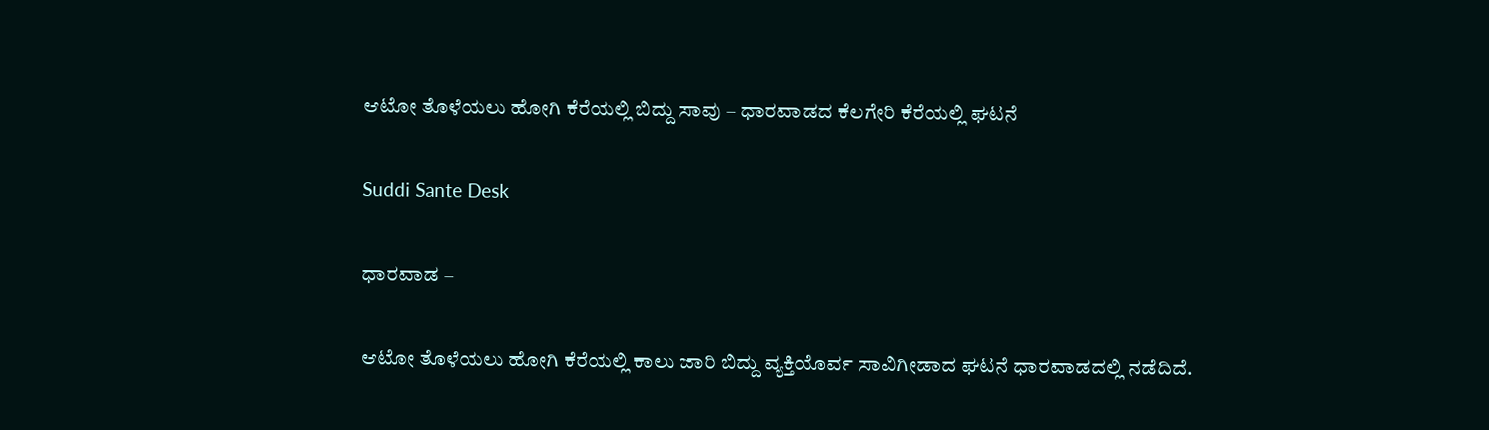ಆಟೋ ತೊಳೆಯಲು ಹೋಗಿ ಕೆರೆಯಲ್ಲಿ ಬಿದ್ದು ಸಾವು – ಧಾರವಾಡದ ಕೆಲಗೇರಿ ಕೆರೆಯಲ್ಲಿ ಘಟನೆ

Suddi Sante Desk

ಧಾರವಾಡ –

ಆಟೋ ತೊಳೆಯಲು ಹೋಗಿ ಕೆರೆಯಲ್ಲಿ ಕಾಲು ಜಾರಿ ಬಿದ್ದು ವ್ಯಕ್ತಿಯೊರ್ವ ಸಾವಿಗೀಡಾದ ಘಟನೆ ಧಾರವಾಡದಲ್ಲಿ ನಡೆದಿದೆ.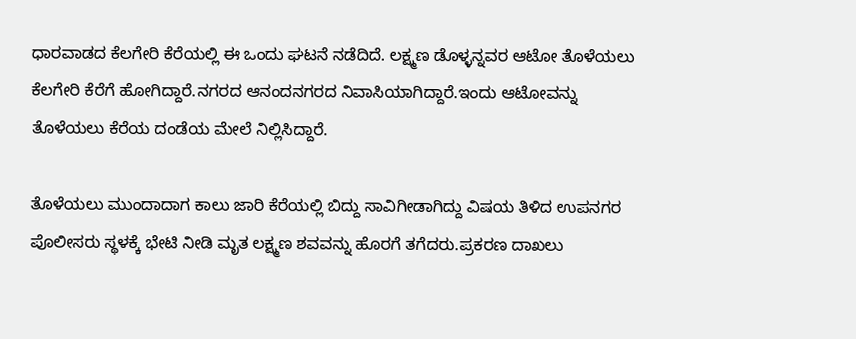ಧಾರವಾಡದ ಕೆಲಗೇರಿ ಕೆರೆಯಲ್ಲಿ ಈ ಒಂದು ಘಟನೆ ನಡೆದಿದೆ. ಲಕ್ಷ್ಮಣ ಡೊಳ್ಳನ್ನವರ ಆಟೋ ತೊಳೆಯಲು ಕೆಲಗೇರಿ ಕೆರೆಗೆ ಹೋಗಿದ್ದಾರೆ.ನಗರದ ಆನಂದನಗರದ ನಿವಾಸಿಯಾಗಿದ್ದಾರೆ.ಇಂದು ಆಟೋವನ್ನು ತೊಳೆಯಲು ಕೆರೆಯ ದಂಡೆಯ ಮೇಲೆ ನಿಲ್ಲಿಸಿದ್ದಾರೆ.

ತೊಳೆಯಲು ಮುಂದಾದಾಗ ಕಾಲು ಜಾರಿ ಕೆರೆಯಲ್ಲಿ ಬಿದ್ದು ಸಾವಿಗೀಡಾಗಿದ್ದು ವಿಷಯ ತಿಳಿದ ಉಪನಗರ ಪೊಲೀಸರು ಸ್ಥಳಕ್ಕೆ ಭೇಟಿ ನೀಡಿ ಮೃತ ಲಕ್ಷ್ಮಣ ಶವವನ್ನು ಹೊರಗೆ ತಗೆದರು.ಪ್ರಕರಣ ದಾಖಲು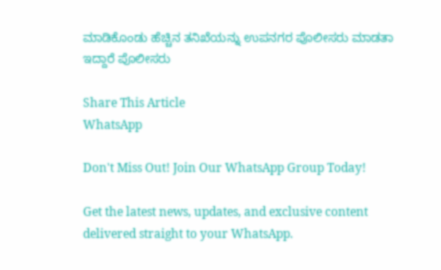ಮಾಡಿಕೊಂಡು ಹೆಚ್ಚಿನ ತನಿಖೆಯನ್ನು ಉಪನಗರ ಪೊಲೀಸರು ಮಾಡತಾ ಇದ್ದಾರೆ ಪೊಲೀಸರು

Share This Article
WhatsApp

Don't Miss Out! Join Our WhatsApp Group Today!

Get the latest news, updates, and exclusive content delivered straight to your WhatsApp.